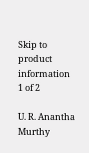Skip to product information
1 of 2

U. R. Anantha Murthy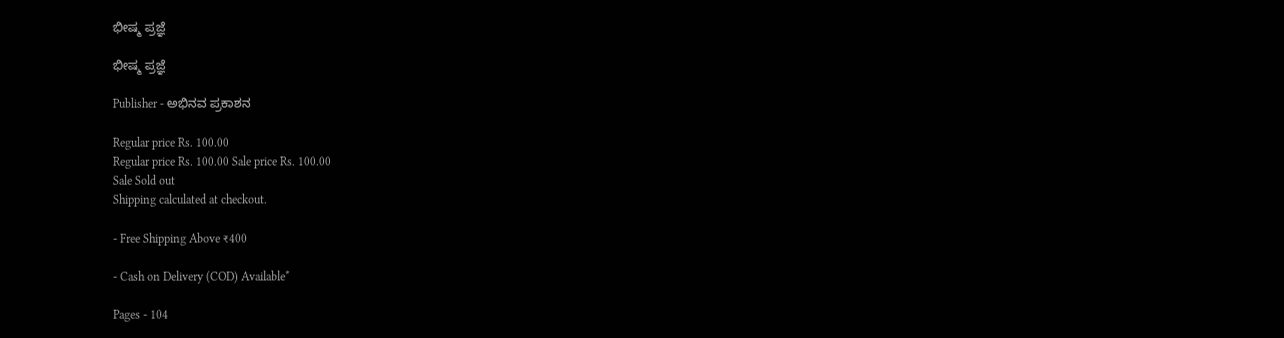ಭೀಷ್ಮ ಪ್ರಜ್ಞೆ

ಭೀಷ್ಮ ಪ್ರಜ್ಞೆ

Publisher - ಅಭಿನವ ಪ್ರಕಾಶನ

Regular price Rs. 100.00
Regular price Rs. 100.00 Sale price Rs. 100.00
Sale Sold out
Shipping calculated at checkout.

- Free Shipping Above ₹400

- Cash on Delivery (COD) Available*

Pages - 104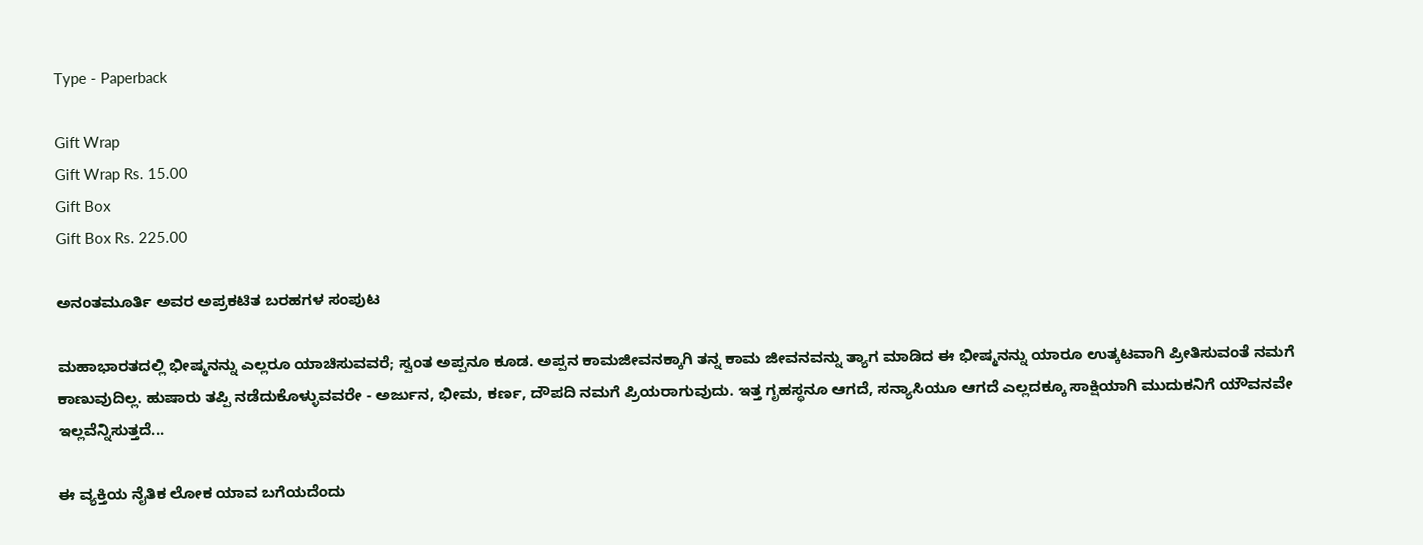Type - Paperback

Gift Wrap
Gift Wrap Rs. 15.00
Gift Box
Gift Box Rs. 225.00

ಅನಂತಮೂರ್ತಿ ಅವರ ಅಪ್ರಕಟಿತ ಬರಹಗಳ ಸಂಪುಟ

ಮಹಾಭಾರತದಲ್ಲಿ ಭೀಷ್ಮನನ್ನು ಎಲ್ಲರೂ ಯಾಚಿಸುವವರೆ; ಸ್ವಂತ ಅಪ್ಪನೂ ಕೂಡ. ಅಪ್ಪನ ಕಾಮಜೀವನಕ್ಕಾಗಿ ತನ್ನ ಕಾಮ ಜೀವನವನ್ನು ತ್ಯಾಗ ಮಾಡಿದ ಈ ಭೀಷ್ಮನನ್ನು ಯಾರೂ ಉತ್ಕಟವಾಗಿ ಪ್ರೀತಿಸುವಂತೆ ನಮಗೆ ಕಾಣುವುದಿಲ್ಲ. ಹುಷಾರು ತಪ್ಪಿ ನಡೆದುಕೊಳ್ಳುವವರೇ - ಅರ್ಜುನ, ಭೀಮ, ಕರ್ಣ, ದೌಪದಿ ನಮಗೆ ಪ್ರಿಯರಾಗುವುದು. ಇತ್ತ ಗೃಹಸ್ಥನೂ ಆಗದೆ, ಸನ್ಯಾಸಿಯೂ ಆಗದೆ ಎಲ್ಲದಕ್ಕೂ ಸಾಕ್ಷಿಯಾಗಿ ಮುದುಕನಿಗೆ ಯೌವನವೇ ಇಲ್ಲವೆನ್ನಿಸುತ್ತದೆ...

ಈ ವ್ಯಕ್ತಿಯ ನೈತಿಕ ಲೋಕ ಯಾವ ಬಗೆಯದೆಂದು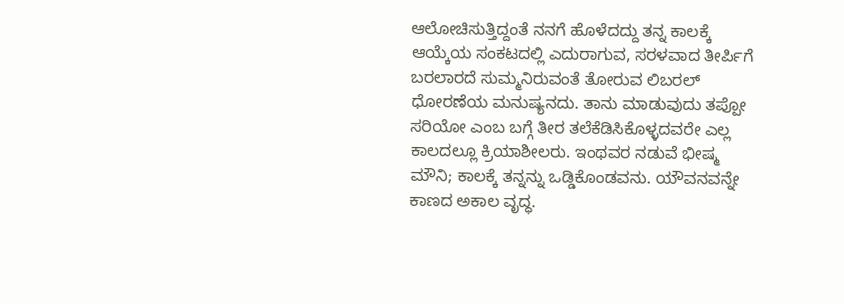ಆಲೋಚಿಸುತ್ತಿದ್ದಂತೆ ನನಗೆ ಹೊಳೆದದ್ದು ತನ್ನ ಕಾಲಕ್ಕೆ ಆಯ್ಕೆಯ ಸಂಕಟದಲ್ಲಿ ಎದುರಾಗುವ, ಸರಳವಾದ ತೀರ್ಪಿಗೆ ಬರಲಾರದೆ ಸುಮ್ಮನಿರುವಂತೆ ತೋರುವ ಲಿಬರಲ್ ಧೋರಣೆಯ ಮನುಷ್ಯನದು. ತಾನು ಮಾಡುವುದು ತಪ್ಪೋ ಸರಿಯೋ ಎಂಬ ಬಗ್ಗೆ ತೀರ ತಲೆಕೆಡಿಸಿಕೊಳ್ಳದವರೇ ಎಲ್ಲ ಕಾಲದಲ್ಲೂ ಕ್ರಿಯಾಶೀಲರು. ಇಂಥವರ ನಡುವೆ ಭೀಷ್ಮ ಮೌನಿ; ಕಾಲಕ್ಕೆ ತನ್ನನ್ನು ಒಡ್ಡಿಕೊಂಡವನು. ಯೌವನವನ್ನೇ ಕಾಣದ ಅಕಾಲ ವೃದ್ಧ.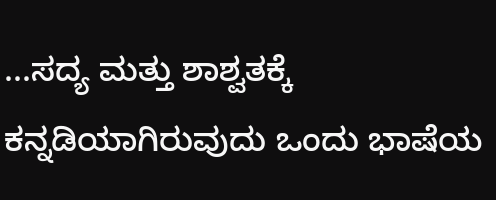...ಸದ್ಯ ಮತ್ತು ಶಾಶ್ವತಕ್ಕೆ ಕನ್ನಡಿಯಾಗಿರುವುದು ಒಂದು ಭಾಷೆಯ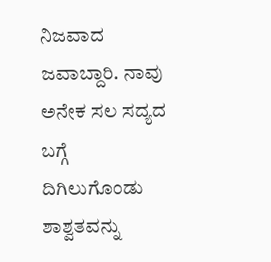ನಿಜವಾದ ಜವಾಬ್ದಾರಿ. ನಾವು ಅನೇಕ ಸಲ ಸದ್ಯದ ಬಗ್ಗೆ ದಿಗಿಲುಗೊಂಡು ಶಾಶ್ವತವನ್ನು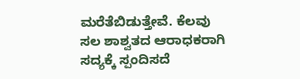ಮರೆತೆಬಿಡುತ್ತೇವೆ. ಕೆಲವು ಸಲ ಶಾಶ್ವತದ ಆರಾಧಕರಾಗಿ ಸದ್ಯಕ್ಕೆ ಸ್ಪಂದಿಸದೆ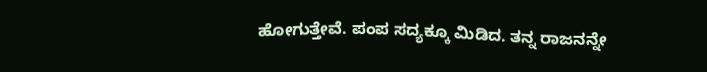ಹೋಗುತ್ತೇವೆ. ಪಂಪ ಸದ್ಯಕ್ಕೂ ಮಿಡಿದ. ತನ್ನ ರಾಜನನ್ನೇ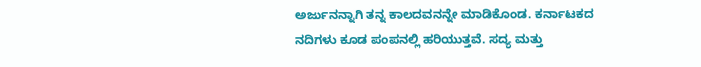ಅರ್ಜುನನ್ನಾಗಿ ತನ್ನ ಕಾಲದವನನ್ನೇ ಮಾಡಿಕೊಂಡ. ಕರ್ನಾಟಕದ ನದಿಗಳು ಕೂಡ ಪಂಪನಲ್ಲಿ ಹರಿಯುತ್ತವೆ. ಸದ್ಯ ಮತ್ತು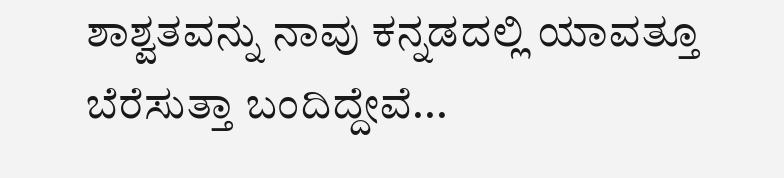ಶಾಶ್ವತವನ್ನು ನಾವು ಕನ್ನಡದಲ್ಲಿ ಯಾವತ್ತೂ ಬೆರೆಸುತ್ತಾ ಬಂದಿದ್ದೇವೆ...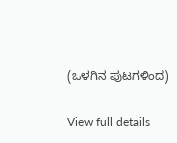(ಒಳಗಿನ ಪುಟಗಳಿಂದ)

View full details